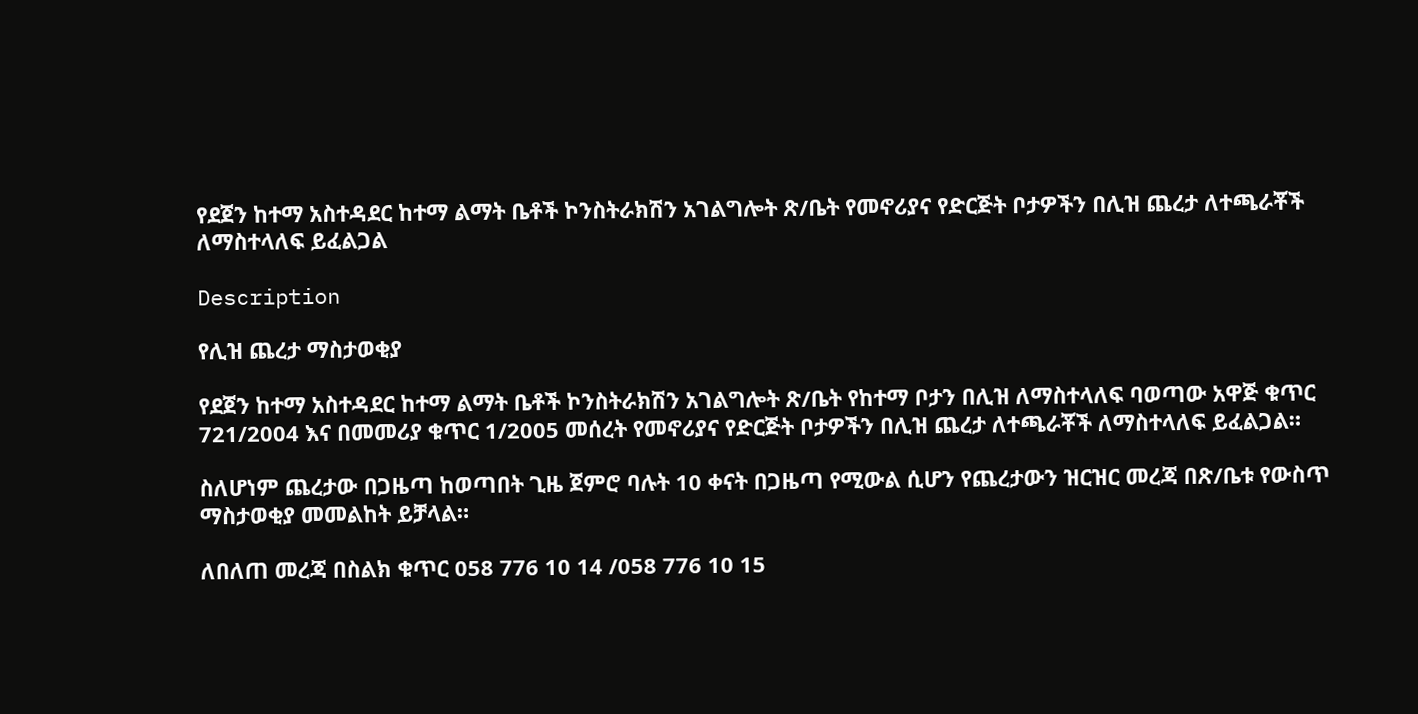የደጀን ከተማ አስተዳደር ከተማ ልማት ቤቶች ኮንስትራክሽን አገልግሎት ጽ/ቤት የመኖሪያና የድርጅት ቦታዎችን በሊዝ ጨረታ ለተጫራቾች ለማስተላለፍ ይፈልጋል

Description

የሊዝ ጨረታ ማስታወቂያ

የደጀን ከተማ አስተዳደር ከተማ ልማት ቤቶች ኮንስትራክሽን አገልግሎት ጽ/ቤት የከተማ ቦታን በሊዝ ለማስተላለፍ ባወጣው አዋጅ ቁጥር 721/2004 እና በመመሪያ ቁጥር 1/2005 መሰረት የመኖሪያና የድርጅት ቦታዎችን በሊዝ ጨረታ ለተጫራቾች ለማስተላለፍ ይፈልጋል።

ስለሆነም ጨረታው በጋዜጣ ከወጣበት ጊዜ ጀምሮ ባሉት 10 ቀናት በጋዜጣ የሚውል ሲሆን የጨረታውን ዝርዝር መረጃ በጽ/ቤቱ የውስጥ ማስታወቂያ መመልከት ይቻላል።

ለበለጠ መረጃ በስልክ ቁጥር 058 776 10 14 /058 776 10 15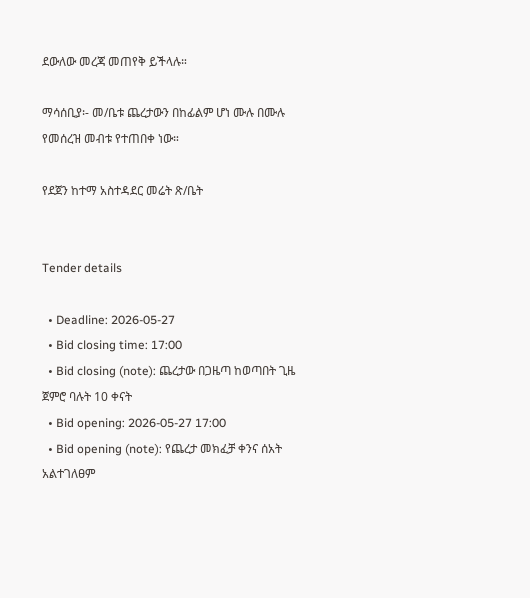ደውለው መረጃ መጠየቅ ይችላሉ።

ማሳሰቢያ፡- መ/ቤቱ ጨረታውን በከፊልም ሆነ ሙሉ በሙሉ የመሰረዝ መብቱ የተጠበቀ ነው።

የደጀን ከተማ አስተዳደር መሬት ጽ/ቤት


Tender details

  • Deadline: 2026-05-27
  • Bid closing time: 17:00
  • Bid closing (note): ጨረታው በጋዜጣ ከወጣበት ጊዜ ጀምሮ ባሉት 10 ቀናት
  • Bid opening: 2026-05-27 17:00
  • Bid opening (note): የጨረታ መክፈቻ ቀንና ሰአት አልተገለፀም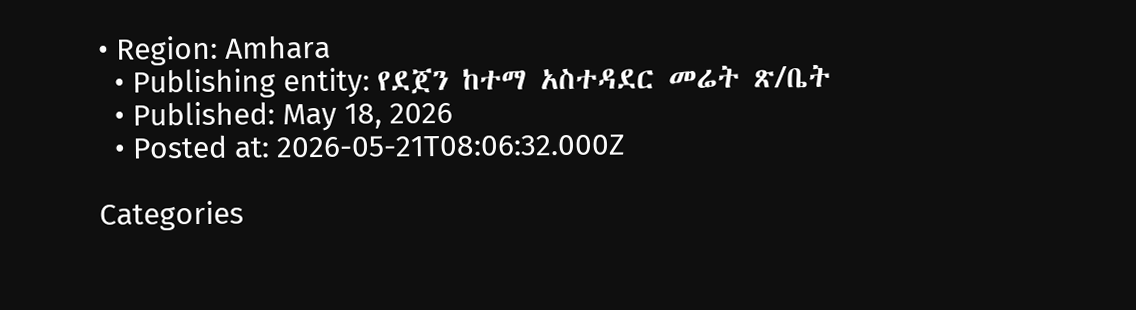• Region: Amhara
  • Publishing entity: የደጀን ከተማ አስተዳደር መሬት ጽ/ቤት
  • Published: May 18, 2026
  • Posted at: 2026-05-21T08:06:32.000Z

Categories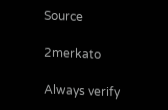Source

2merkato

Always verify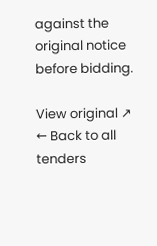against the original notice before bidding.

View original ↗
← Back to all tenders